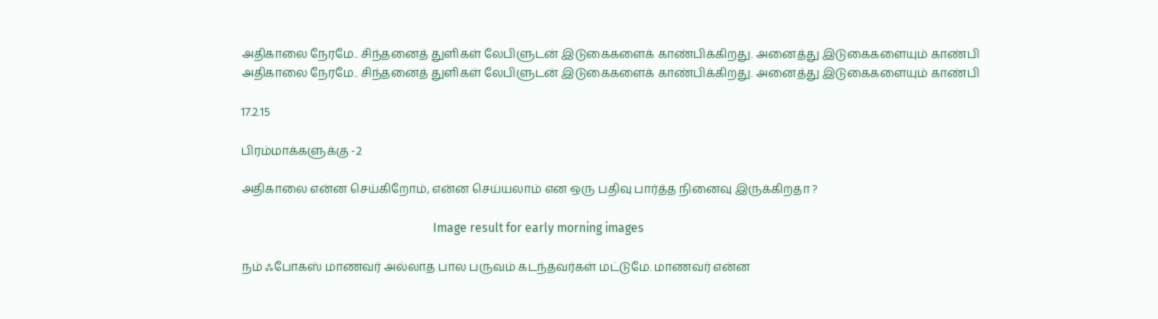அதிகாலை நேரமே.. சிந்தனைத் துளிகள் லேபிளுடன் இடுகைகளைக் காண்பிக்கிறது. அனைத்து இடுகைகளையும் காண்பி
அதிகாலை நேரமே.. சிந்தனைத் துளிகள் லேபிளுடன் இடுகைகளைக் காண்பிக்கிறது. அனைத்து இடுகைகளையும் காண்பி

17.2.15

பிரம்மாக்களுக்கு -2

அதிகாலை என்ன செய்கிறோம், என்ன செய்யலாம் என ஒரு பதிவு பார்த்த நினைவு இருக்கிறதா ?

                                                                Image result for early morning images

நம் ஃபோகஸ் மாணவர் அல்லாத பால பருவம் கடந்தவர்கள் மட்டுமே. மாணவர் என்ன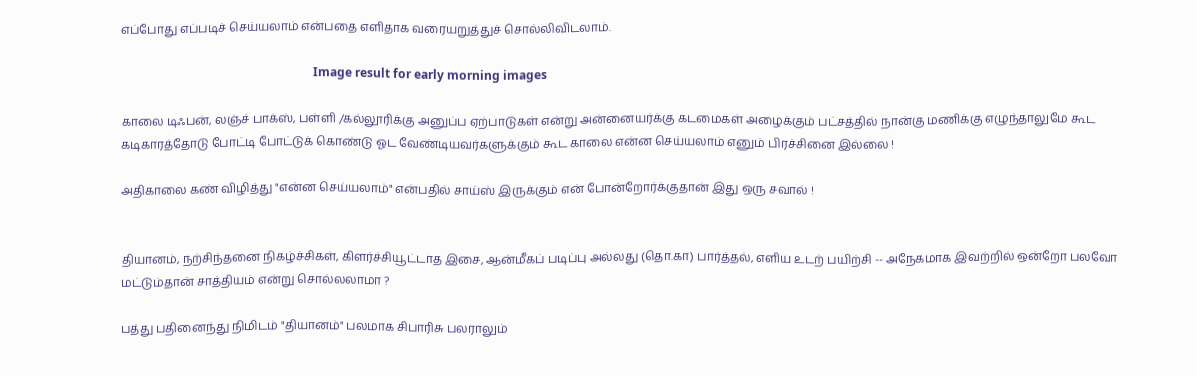எப்போது எப்படிச் செய்யலாம் என்பதை எளிதாக வரையறுத்துச் சொல்லிவிடலாம்.

                                                                Image result for early morning images

காலை டிஃபன், லஞ்ச் பாக்ஸ், பள்ளி /கல்லூரிக்கு அனுப்ப ஏற்பாடுகள் என்று அன்னையர்க்கு கடமைகள் அழைக்கும் பட்சத்தில் நான்கு மணிக்கு எழுந்தாலுமே கூட கடிகாரத்தோடு போட்டி போட்டுக் கொண்டு ஓட வேண்டியவர்களுக்கும் கூட காலை என்ன செய்யலாம் எனும் பிரச்சினை இல்லை !

அதிகாலை கண் விழித்து "என்ன செய்யலாம்" என்பதில் சாய்ஸ் இருக்கும் என் போன்றோர்க்குதான் இது ஒரு சவால் !


தியானம், நற்சிந்தனை நிகழ்ச்சிகள், கிளர்ச்சியூட்டாத இசை, ஆன்மீகப் படிப்பு அல்லது (தொ.கா) பார்த்தல், எளிய உடற் பயிற்சி -- அநேகமாக இவற்றில் ஒன்றோ பலவோ மட்டும்தான் சாத்தியம் என்று சொல்லலாமா ?

பத்து பதினைந்து நிமிடம் "தியானம்" பலமாக சிபாரிசு பலராலும்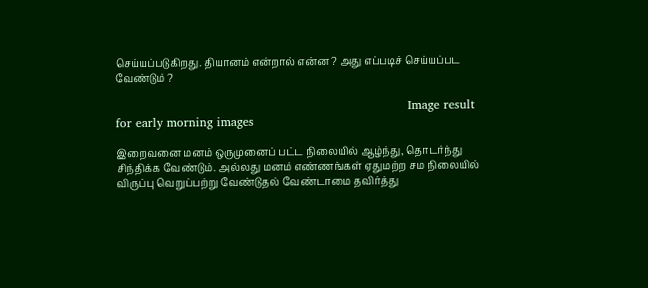செய்யப்படுகிறது. தியானம் என்றால் என்ன ? அது எப்படிச் செய்யப்பட வேண்டும் ?

                                                                         Image result for early morning images

இறைவனை மனம் ஒருமுனைப் பட்ட நிலையில் ஆழ்ந்து, தொடர்ந்து சிந்திக்க வேண்டும். அல்லது மனம் எண்ணங்கள் ஏதுமற்ற சம நிலையில் விருப்பு வெறுப்பற்று வேண்டுதல் வேண்டாமை தவிர்த்து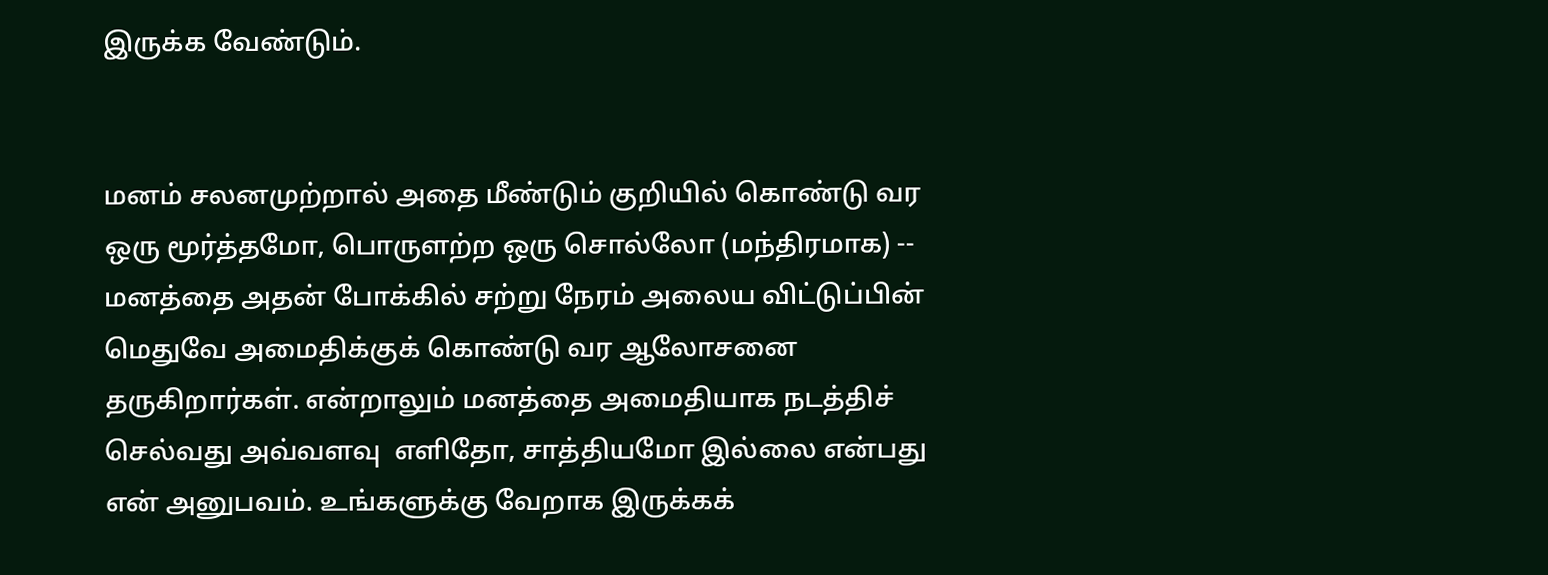இருக்க வேண்டும்.


மனம் சலனமுற்றால் அதை மீண்டும் குறியில் கொண்டு வர ஒரு மூர்த்தமோ, பொருளற்ற ஒரு சொல்லோ (மந்திரமாக) -- மனத்தை அதன் போக்கில் சற்று நேரம் அலைய விட்டுப்பின் மெதுவே அமைதிக்குக் கொண்டு வர ஆலோசனை தருகிறார்கள். என்றாலும் மனத்தை அமைதியாக நடத்திச் செல்வது அவ்வளவு  எளிதோ, சாத்தியமோ இல்லை என்பது என் அனுபவம். உங்களுக்கு வேறாக இருக்கக்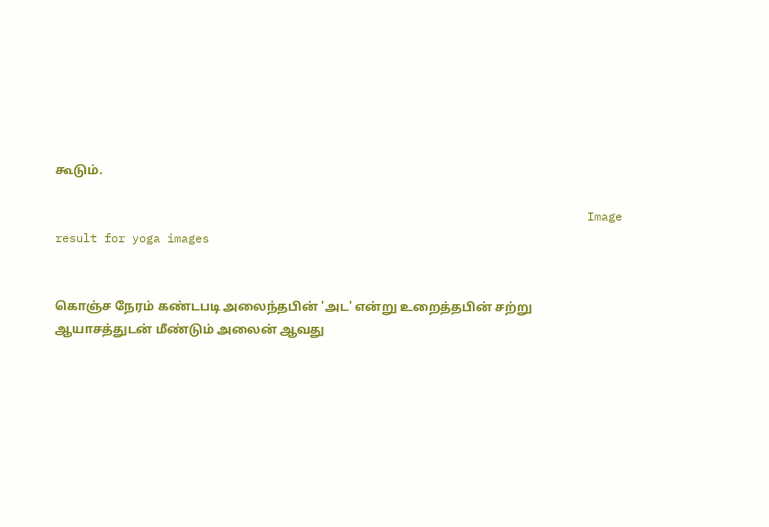கூடும்.

                                                                            Image result for yoga images


கொஞ்ச நேரம் கண்டபடி அலைந்தபின் 'அட' என்று உறைத்தபின் சற்று ஆயாசத்துடன் மீண்டும் அலைன் ஆவது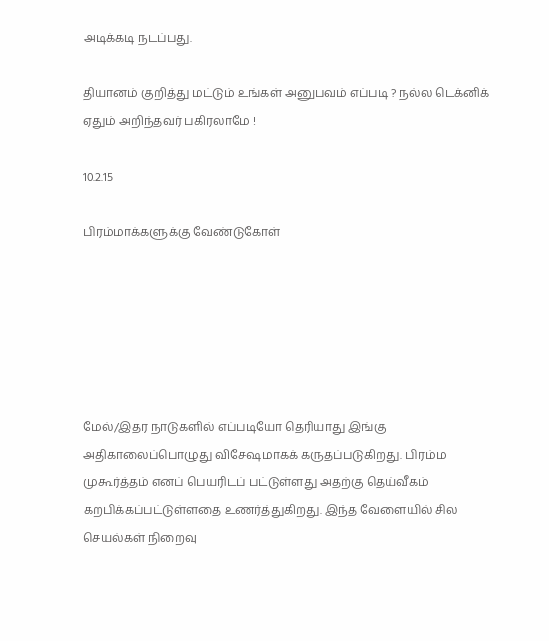அடிக்கடி நடப்பது.

தியானம் குறித்து மட்டும் உங்கள் அனுபவம் எப்படி ? நல்ல டெக்னிக் ஏதும் அறிந்தவர் பகிரலாமே !

10.2.15

பிரம்மாக்களுக்கு வேண்டுகோள்






மேல்/இதர நாடுகளில் எப்படியோ தெரியாது இங்கு அதிகாலைப்பொழுது விசேஷமாகக் கருதப்படுகிறது. பிரம்ம முகூர்த்தம் எனப் பெயரிடப் பட்டுள்ளது அதற்கு தெய்வீகம் கறபிக்கப்பட்டுள்ளதை உணர்த்துகிறது. இந்த வேளையில் சில செயல்கள் நிறைவு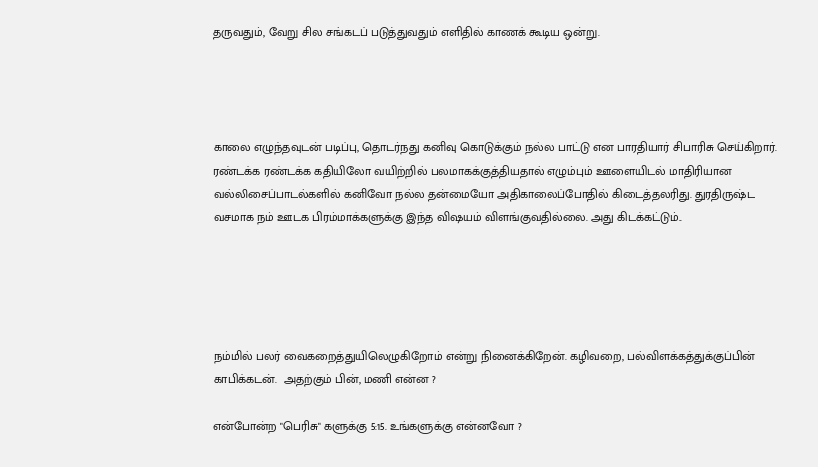தருவதும், வேறு சில சங்கடப் படுத்துவதும் எளிதில் காணக் கூடிய ஒன்று.




காலை எழுந்தவுடன் படிப்பு, தொடர்நது கனிவு கொடுக்கும் நல்ல பாட்டு என பாரதியார் சிபாரிசு செய்கிறார்.  ரண்டக்க ரண்டக்க கதியிலோ வயிற்றில் பலமாகக்குத்தியதால் எழும்பும் ஊளையிடல் மாதிரியான வல்லிசைப்பாடல்களில் கனிவோ நல்ல தன்மையோ அதிகாலைப்போதில் கிடைத்தலரிது. துரதிருஷ்ட வசமாக நம் ஊடக பிரம்மாக்களுக்கு இந்த விஷயம் விளங்குவதில்லை. அது கிடக்கட்டும்..





நம்மில் பலர் வைகறைத்துயிலெழுகிறோம் என்று நினைக்கிறேன். கழிவறை, பல்விளக்கத்துக்குப்பின் காபிக்கடன்.  அதற்கும் பின், மணி என்ன ?

என்போன்ற "பெரிசு" களுக்கு 5:15. உங்களுக்கு என்னவோ ?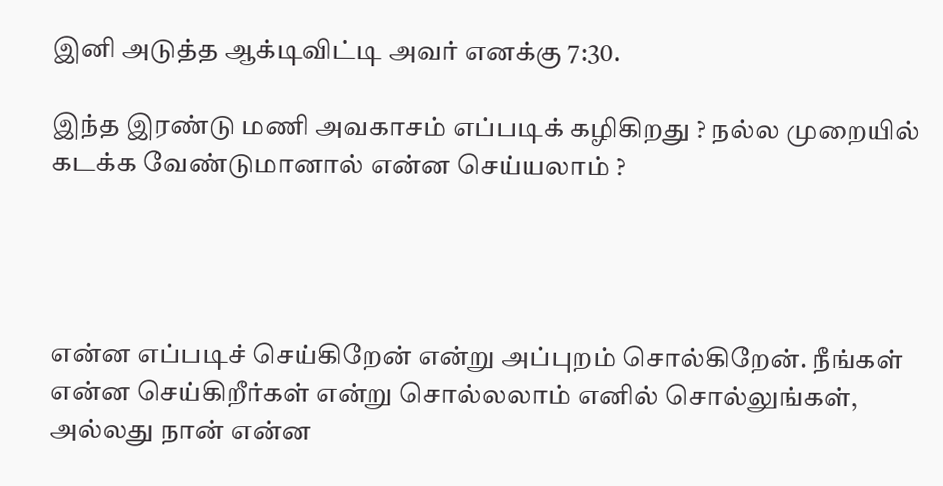இனி அடுத்த ஆக்டிவிட்டி அவர் எனக்கு 7:30.

இந்த இரண்டு மணி அவகாசம் எப்படிக் கழிகிறது ? நல்ல முறையில் கடக்க வேண்டுமானால் என்ன செய்யலாம் ?




என்ன எப்படிச் செய்கிறேன் என்று அப்புறம் சொல்கிறேன். நீங்கள் என்ன செய்கிறீர்கள் என்று சொல்லலாம் எனில் சொல்லுங்கள், அல்லது நான் என்ன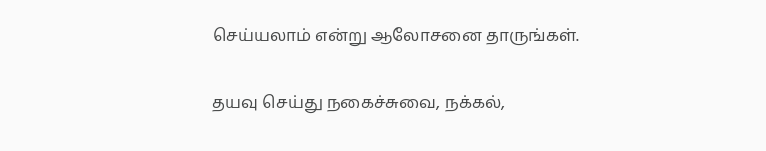செய்யலாம் என்று ஆலோசனை தாருங்கள்.

தயவு செய்து நகைச்சுவை, நக்கல்,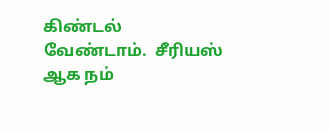கிண்டல் வேண்டாம்.  சீரியஸ் ஆக நம்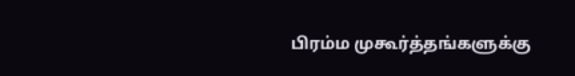பிரம்ம முகூர்த்தங்களுக்கு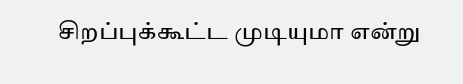சிறப்புக்கூட்ட முடியுமா என்று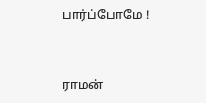பார்ப்போமே !


ராமன்